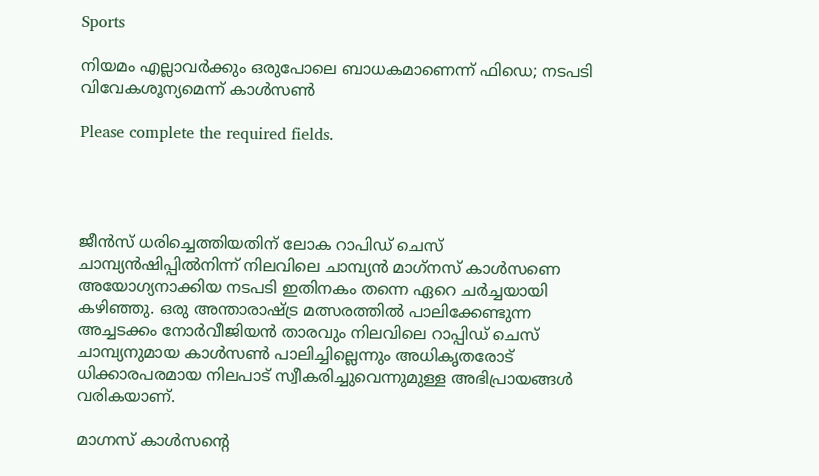Sports

നിയമം എല്ലാവര്‍ക്കും ഒരുപോലെ ബാധകമാണെന്ന് ഫിഡെ; നടപടി വിവേകശൂന്യമെന്ന് കാള്‍സണ്‍

Please complete the required fields.




ജീന്‍സ് ധരിച്ചെത്തിയതിന് ലോക റാപിഡ് ചെസ് ചാമ്പ്യന്‍ഷിപ്പില്‍നിന്ന് നിലവിലെ ചാമ്പ്യന്‍ മാഗ്‌നസ് കാള്‍സണെ അയോഗ്യനാക്കിയ നടപടി ഇതിനകം തന്നെ ഏറെ ചര്‍ച്ചയായി കഴിഞ്ഞു. ഒരു അന്താരാഷ്ട്ര മത്സരത്തില്‍ പാലിക്കേണ്ടുന്ന അച്ചടക്കം നോര്‍വീജിയന്‍ താരവും നിലവിലെ റാപ്പിഡ് ചെസ് ചാമ്പ്യനുമായ കാള്‍സണ്‍ പാലിച്ചില്ലെന്നും അധികൃതരോട് ധിക്കാരപരമായ നിലപാട് സ്വീകരിച്ചുവെന്നുമുള്ള അഭിപ്രായങ്ങള്‍ വരികയാണ്.

മാഗ്നസ് കാള്‍സന്റെ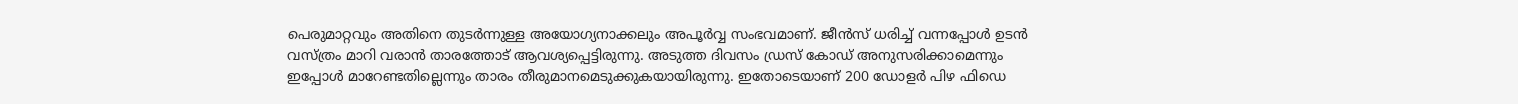പെരുമാറ്റവും അതിനെ തുടര്‍ന്നുള്ള അയോഗ്യനാക്കലും അപൂര്‍വ്വ സംഭവമാണ്. ജീന്‍സ് ധരിച്ച് വന്നപ്പോള്‍ ഉടന്‍ വസ്ത്രം മാറി വരാന്‍ താരത്തോട് ആവശ്യപ്പെട്ടിരുന്നു. അടുത്ത ദിവസം ഡ്രസ് കോഡ് അനുസരിക്കാമെന്നും ഇപ്പോള്‍ മാറേണ്ടതില്ലെന്നും താരം തീരുമാനമെടുക്കുകയായിരുന്നു. ഇതോടെയാണ് 200 ഡോളര്‍ പിഴ ഫിഡെ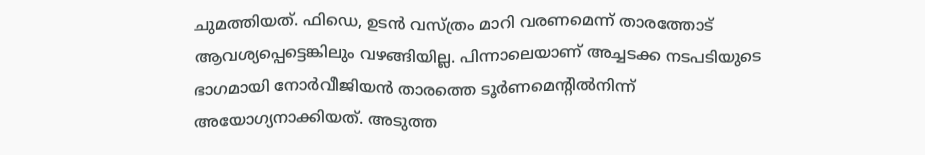ചുമത്തിയത്. ഫിഡെ, ഉടന്‍ വസ്ത്രം മാറി വരണമെന്ന് താരത്തോട് ആവശ്യപ്പെട്ടെങ്കിലും വഴങ്ങിയില്ല. പിന്നാലെയാണ് അച്ചടക്ക നടപടിയുടെ ഭാഗമായി നോര്‍വീജിയന്‍ താരത്തെ ടൂര്‍ണമെന്റില്‍നിന്ന് അയോഗ്യനാക്കിയത്. അടുത്ത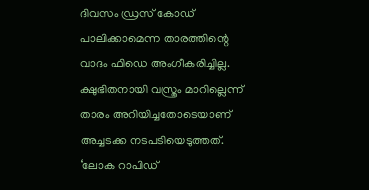ദിവസം ഡ്രസ് കോഡ് പാലിക്കാമെന്ന താരത്തിന്റെ വാദം ഫിഡെ അംഗീകരിച്ചില്ല. ക്ഷുഭിതനായി വസ്ത്രം മാറില്ലെന്ന് താരം അറിയിച്ചതോടെയാണ് അച്ചടക്ക നടപടിയെടുത്തത്. ‘ലോക റാപിഡ്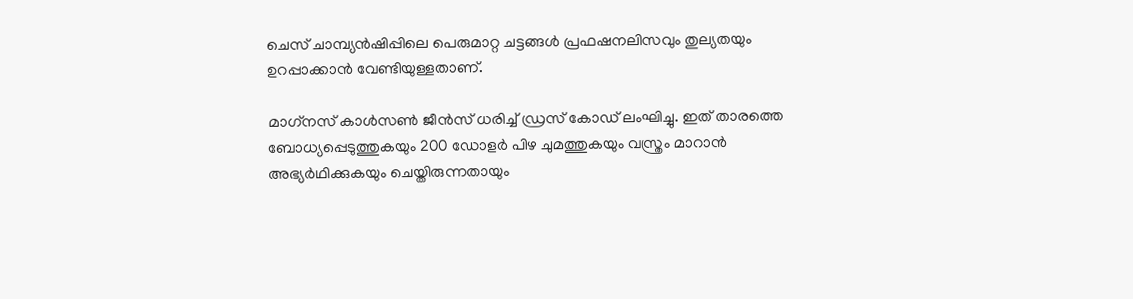ചെസ് ചാമ്പ്യന്‍ഷിപ്പിലെ പെരുമാറ്റ ചട്ടങ്ങള്‍ പ്രഫഷനലിസവും തുല്യതയും ഉറപ്പാക്കാന്‍ വേണ്ടിയുള്ളതാണ്.

മാഗ്‌നസ് കാള്‍സണ്‍ ജീന്‍സ് ധരിച്ച് ഡ്രസ് കോഡ് ലംഘിച്ചു. ഇത് താരത്തെ ബോധ്യപ്പെടുത്തുകയും 200 ഡോളര്‍ പിഴ ചുമത്തുകയും വസ്ത്രം മാറാന്‍ അഭ്യര്‍ഥിക്കുകയും ചെയ്തിരുന്നതായും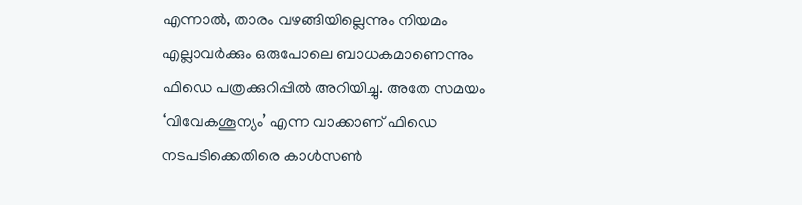എന്നാല്‍, താരം വഴങ്ങിയില്ലെന്നും നിയമം എല്ലാവര്‍ക്കും ഒരുപോലെ ബാധകമാണെന്നും ഫിഡെ പത്രക്കുറിപ്പില്‍ അറിയിച്ചു. അതേ സമയം ‘വിവേകശൂന്യം’ എന്ന വാക്കാണ് ഫിഡെ നടപടിക്കെതിരെ കാള്‍സണ്‍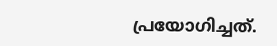പ്രയോഗിച്ചത്.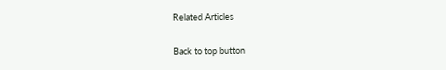Related Articles

Back to top button